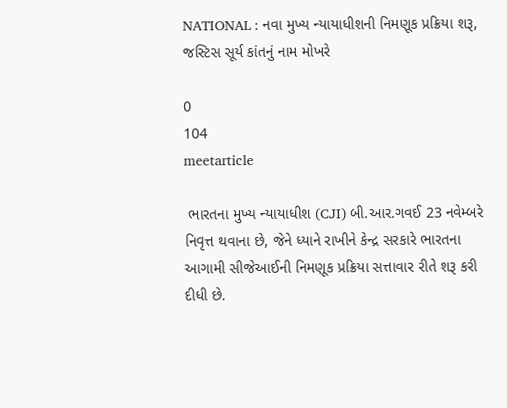NATIONAL : નવા મુખ્ય ન્યાયાધીશની નિમણૂક પ્રક્રિયા શરૂ, જસ્ટિસ સૂર્ય કાંતનું નામ મોખરે

0
104
meetarticle

 ભારતના મુખ્ય ન્યાયાધીશ (CJI) બી.આર.ગવઈ 23 નવેમ્બરે નિવૃત્ત થવાના છે, જેને ધ્યાને રાખીને કેન્દ્ર સરકારે ભારતના આગામી સીજેઆઈની નિમણૂક પ્રક્રિયા સત્તાવાર રીતે શરૂ કરી દીધી છે.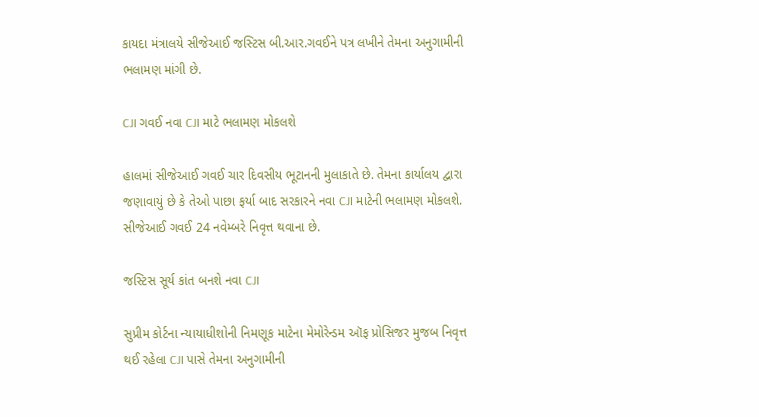કાયદા મંત્રાલયે સીજેઆઈ જસ્ટિસ બી.આર.ગવઈને પત્ર લખીને તેમના અનુગામીની ભલામણ માંગી છે.

CJI ગવઈ નવા CJI માટે ભલામણ મોકલશે

હાલમાં સીજેઆઈ ગવઈ ચાર દિવસીય ભૂટાનની મુલાકાતે છે. તેમના કાર્યાલય દ્વારા જણાવાયું છે કે તેઓ પાછા ફર્યા બાદ સરકારને નવા CJI માટેની ભલામણ મોકલશે. સીજેઆઈ ગવઈ 24 નવેમ્બરે નિવૃત્ત થવાના છે.

જસ્ટિસ સૂર્ય કાંત બનશે નવા CJI

સુપ્રીમ કોર્ટના ન્યાયાધીશોની નિમણૂક માટેના મેમોરેન્ડમ ઑફ પ્રોસિજર મુજબ નિવૃત્ત થઈ રહેલા CJI પાસે તેમના અનુગામીની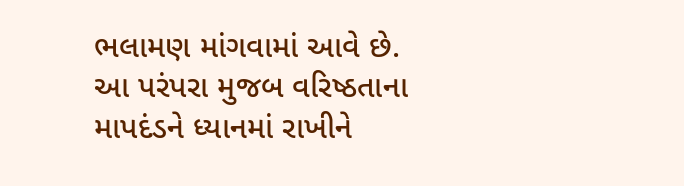ભલામણ માંગવામાં આવે છે. આ પરંપરા મુજબ વરિષ્ઠતાના માપદંડને ધ્યાનમાં રાખીને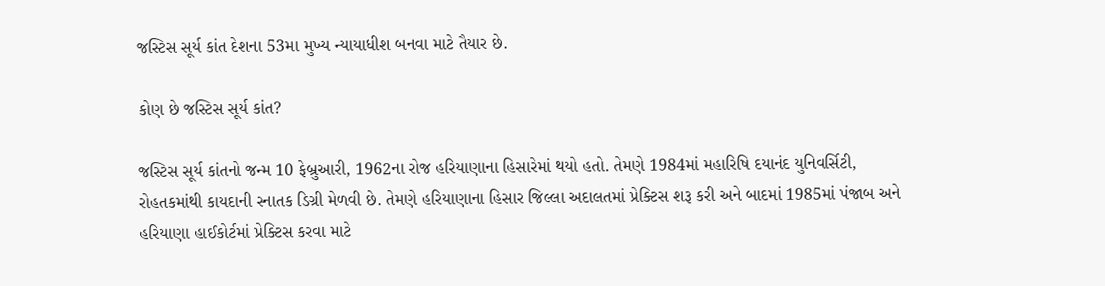જસ્ટિસ સૂર્ય કાંત દેશના 53મા મુખ્ય ન્યાયાધીશ બનવા માટે તૈયાર છે.

કોણ છે જસ્ટિસ સૂર્ય કાંત?

જસ્ટિસ સૂર્ય કાંતનો જન્મ 10 ફેબ્રુઆરી, 1962ના રોજ હરિયાણાના હિસારેમાં થયો હતો. તેમણે 1984માં મહારિષિ દયાનંદ યુનિવર્સિટી, રોહતકમાંથી કાયદાની સ્નાતક ડિગ્રી મેળવી છે. તેમણે હરિયાણાના હિસાર જિલ્લા અદાલતમાં પ્રેક્ટિસ શરૂ કરી અને બાદમાં 1985માં પંજાબ અને હરિયાણા હાઈકોર્ટમાં પ્રેક્ટિસ કરવા માટે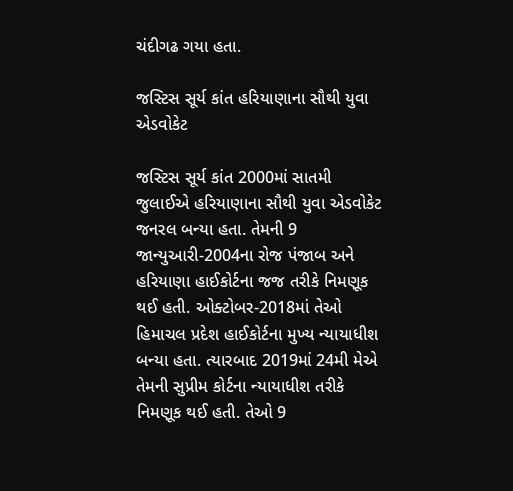ચંદીગઢ ગયા હતા.

જસ્ટિસ સૂર્ય કાંત હરિયાણાના સૌથી યુવા એડવોકેટ

જસ્ટિસ સૂર્ય કાંત 2000માં સાતમી જુલાઈએ હરિયાણાના સૌથી યુવા એડવોકેટ જનરલ બન્યા હતા. તેમની 9 જાન્યુઆરી-2004ના રોજ પંજાબ અને હરિયાણા હાઈકોર્ટના જજ તરીકે નિમણૂક થઈ હતી. ઓક્ટોબર-2018માં તેઓ હિમાચલ પ્રદેશ હાઈકોર્ટના મુખ્ય ન્યાયાધીશ બન્યા હતા. ત્યારબાદ 2019માં 24મી મેએ તેમની સુપ્રીમ કોર્ટના ન્યાયાધીશ તરીકે નિમણૂક થઈ હતી. તેઓ 9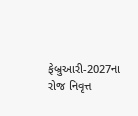ફેબ્રુઆરી-2027ના રોજ નિવૃત્ત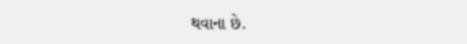થવાના છે.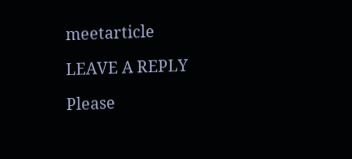meetarticle

LEAVE A REPLY

Please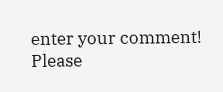enter your comment!
Please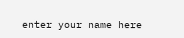enter your name here